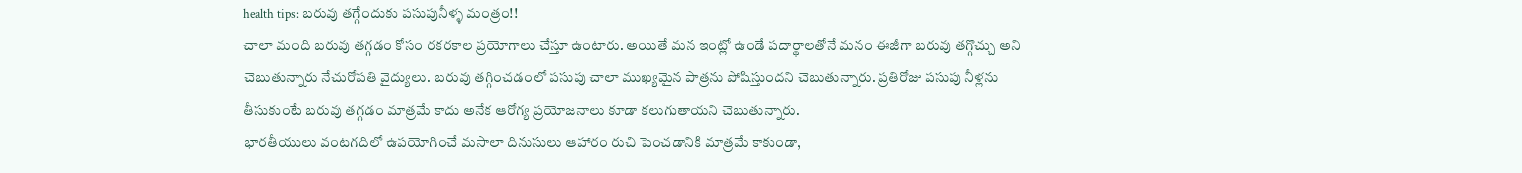health tips: బరువు తగ్గేందుకు పసుపునీళ్ళ మంత్రం!!
చాలా మంది బరువు తగ్గడం కోసం రకరకాల ప్రయోగాలు చేస్తూ ఉంటారు. అయితే మన ఇంట్లో ఉండే పదార్థాలతోనే మనం ఈజీగా బరువు తగ్గొచ్చు అని చెబుతున్నారు నేచురోపతి వైద్యులు. బరువు తగ్గించడంలో పసుపు చాలా ముఖ్యమైన పాత్రను పోషిస్తుందని చెబుతున్నారు. ప్రతిరోజు పసుపు నీళ్లను తీసుకుంటే బరువు తగ్గడం మాత్రమే కాదు అనేక ఆరోగ్య ప్రయోజనాలు కూడా కలుగుతాయని చెబుతున్నారు.
భారతీయులు వంటగదిలో ఉపయోగించే మసాలా దినుసులు ఆహారం రుచి పెంచడానికి మాత్రమే కాకుండా,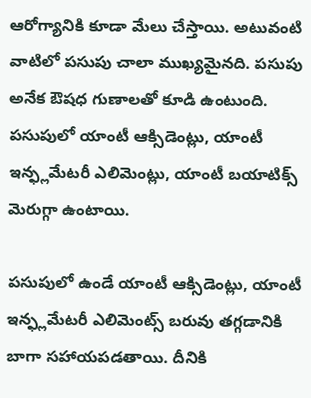ఆరోగ్యానికి కూడా మేలు చేస్తాయి. అటువంటి వాటిలో పసుపు చాలా ముఖ్యమైనది. పసుపు అనేక ఔషధ గుణాలతో కూడి ఉంటుంది. పసుపులో యాంటీ ఆక్సిడెంట్లు, యాంటీ ఇన్ఫ్లమేటరీ ఎలిమెంట్లు, యాంటీ బయాటిక్స్ మెరుగ్గా ఉంటాయి.

పసుపులో ఉండే యాంటీ ఆక్సిడెంట్లు, యాంటీ ఇన్ఫ్లమేటరీ ఎలిమెంట్స్ బరువు తగ్గడానికి బాగా సహాయపడతాయి. దీనికి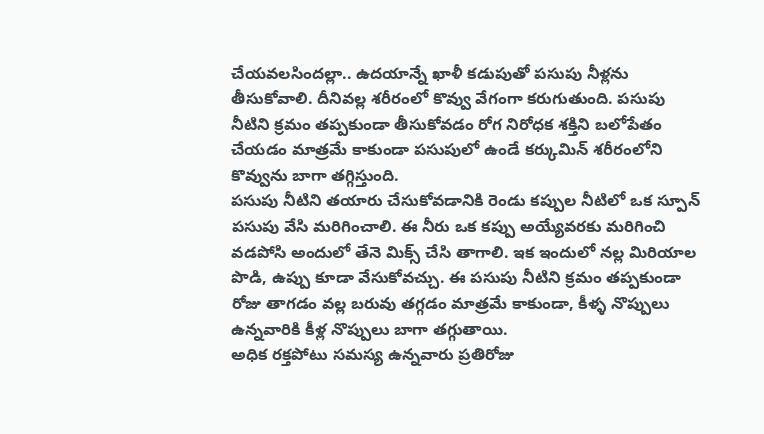చేయవలసిందల్లా.. ఉదయాన్నే ఖాళీ కడుపుతో పసుపు నీళ్లను తీసుకోవాలి. దీనివల్ల శరీరంలో కొవ్వు వేగంగా కరుగుతుంది. పసుపు నీటిని క్రమం తప్పకుండా తీసుకోవడం రోగ నిరోధక శక్తిని బలోపేతం చేయడం మాత్రమే కాకుండా పసుపులో ఉండే కర్కుమిన్ శరీరంలోని కొవ్వును బాగా తగ్గిస్తుంది.
పసుపు నీటిని తయారు చేసుకోవడానికి రెండు కప్పుల నీటిలో ఒక స్పూన్ పసుపు వేసి మరిగించాలి. ఈ నీరు ఒక కప్పు అయ్యేవరకు మరిగించి వడపోసి అందులో తేనె మిక్స్ చేసి తాగాలి. ఇక ఇందులో నల్ల మిరియాల పొడి, ఉప్పు కూడా వేసుకోవచ్చు. ఈ పసుపు నీటిని క్రమం తప్పకుండా రోజు తాగడం వల్ల బరువు తగ్గడం మాత్రమే కాకుండా, కీళ్ళ నొప్పులు ఉన్నవారికి కీళ్ల నొప్పులు బాగా తగ్గుతాయి.
అధిక రక్తపోటు సమస్య ఉన్నవారు ప్రతిరోజు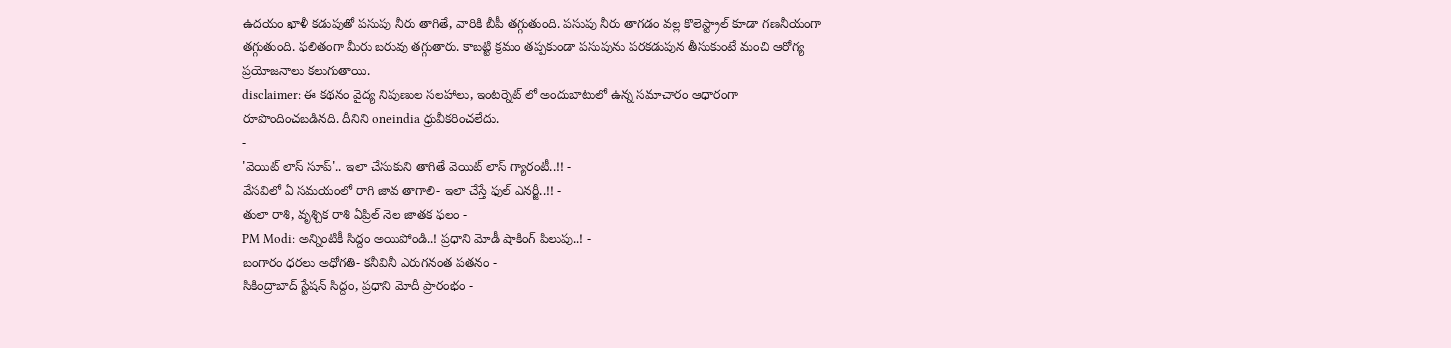ఉదయం ఖాళీ కడుపుతో పసుపు నీరు తాగితే, వారికి బీపీ తగ్గుతుంది. పసుపు నీరు తాగడం వల్ల కొలెస్ట్రాల్ కూడా గణనీయంగా తగ్గుతుంది. ఫలితంగా మీరు బరువు తగ్గుతారు. కాబట్టి క్రమం తప్పకుండా పసుపును పరకడుపున తీసుకుంటే మంచి ఆరోగ్య ప్రయోజనాలు కలుగుతాయి.
disclaimer: ఈ కథనం వైద్య నిపుణుల సలహాలు, ఇంటర్నెట్ లో అందుబాటులో ఉన్న సమాచారం ఆధారంగా రూపొందించబడినది. దీనిని oneindia ధ్రువీకరించలేదు.
-
'వెయిట్ లాస్ సూప్'.. ఇలా చేసుకుని తాగితే వెయిట్ లాస్ గ్యారంటీ..!! -
వేసవిలో ఏ సమయంలో రాగి జావ తాగాలి- ఇలా చేస్తే ఫుల్ ఎనర్జీ..!! -
తులా రాశి, వృశ్చిక రాశి ఏప్రిల్ నెల జాతక ఫలం -
PM Modi: అన్నింటికీ సిద్దం అయిపోండి..! ప్రధాని మోడీ షాకింగ్ పిలుపు..! -
బంగారం ధరలు అధోగతి- కనీవినీ ఎరుగనంత పతనం -
సికింద్రాబాద్ స్టేషన్ సిద్దం, ప్రధాని మోదీ ప్రారంభం -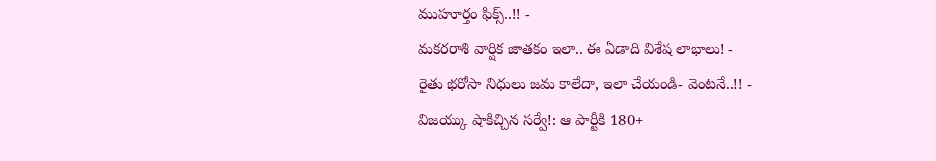ముహూర్తం ఫిక్స్..!! -
మకరరాశి వార్షిక జాతకం ఇలా.. ఈ ఏడాది విశేష లాభాలు! -
రైతు భరోసా నిధులు జమ కాలేదా, ఇలా చేయండి- వెంటనే..!! -
విజయ్కు షాకిచ్చిన సర్వే!: ఆ పార్టీకి 180+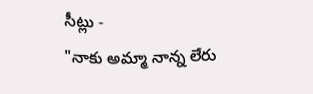సీట్లు -
"నాకు అమ్మా నాన్న లేరు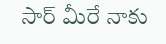సార్ మీరే నాకు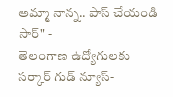అమ్మా నాన్న.. పాస్ చేయండి సార్" -
తెలంగాణ ఉద్యోగులకు సర్కార్ గుడ్ న్యూస్-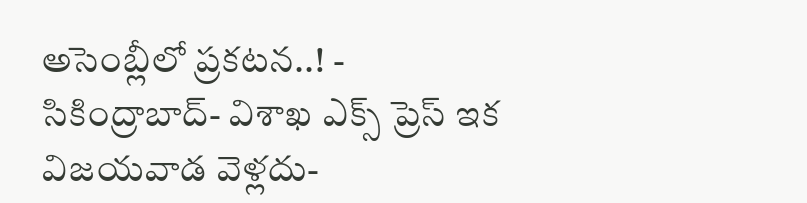అసెంబ్లీలో ప్రకటన..! -
సికింద్రాబాద్- విశాఖ ఎక్స్ ప్రెస్ ఇక విజయవాడ వెళ్లదు-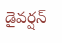డైవర్షన్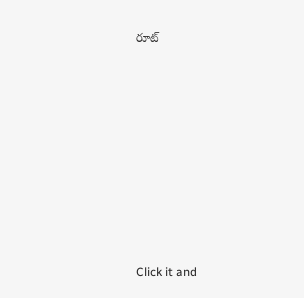రూట్












Click it and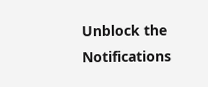Unblock the Notifications